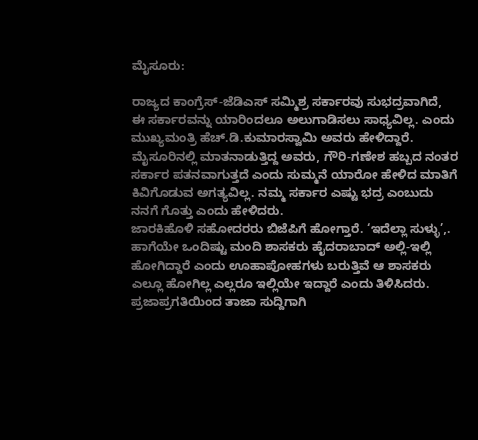ಮೈಸೂರು:

ರಾಜ್ಯದ ಕಾಂಗ್ರೆಸ್-ಜೆಡಿಎಸ್ ಸಮ್ಮಿಶ್ರ ಸರ್ಕಾರವು ಸುಭದ್ರವಾಗಿದೆ, ಈ ಸರ್ಕಾರವನ್ನು ಯಾರಿಂದಲೂ ಅಲುಗಾಡಿಸಲು ಸಾಧ್ಯವಿಲ್ಲ. ಎಂದು ಮುಖ್ಯಮಂತ್ರಿ ಹೆಚ್.ಡಿ.ಕುಮಾರಸ್ವಾಮಿ ಅವರು ಹೇಳಿದ್ದಾರೆ.
ಮೈಸೂರಿನಲ್ಲಿ ಮಾತನಾಡುತ್ತಿದ್ದ ಅವರು, ಗೌರಿ-ಗಣೇಶ ಹಬ್ಬದ ನಂತರ ಸರ್ಕಾರ ಪತನವಾಗುತ್ತದೆ ಎಂದು ಸುಮ್ಮನೆ ಯಾರೋ ಹೇಳಿದ ಮಾತಿಗೆ ಕಿವಿಗೊಡುವ ಅಗತ್ಯವಿಲ್ಲ. ನಮ್ಮ ಸರ್ಕಾರ ಎಷ್ಟು ಭದ್ರ ಎಂಬುದು ನನಗೆ ಗೊತ್ತು ಎಂದು ಹೇಳಿದರು.
ಜಾರಕಿಹೊಳಿ ಸಹೋದರರು ಬಿಜೆಪಿಗೆ ಹೋಗ್ತಾರೆ. ‘ಇದೆಲ್ಲಾ ಸುಳ್ಳು’,. ಹಾಗೆಯೇ ಒಂದಿಷ್ಟು ಮಂದಿ ಶಾಸಕರು ಹೈದರಾಬಾದ್ ಅಲ್ಲಿ-ಇಲ್ಲಿ ಹೋಗಿದ್ದಾರೆ ಎಂದು ಊಹಾಪೋಹಗಳು ಬರುತ್ತಿವೆ ಆ ಶಾಸಕರು ಎಲ್ಲೂ ಹೋಗಿಲ್ಲ ಎಲ್ಲರೂ ಇಲ್ಲಿಯೇ ಇದ್ದಾರೆ ಎಂದು ತಿಳಿಸಿದರು.
ಪ್ರಜಾಪ್ರಗತಿಯಿಂದ ತಾಜಾ ಸುದ್ದಿಗಾಗಿ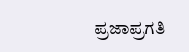ಪ್ರಜಾಪ್ರಗತಿ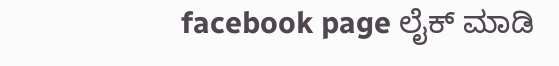facebook page ಲೈಕ್ ಮಾಡಿ